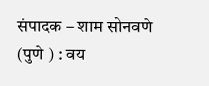संपादक – शाम सोनवणे (पुणे ) : वय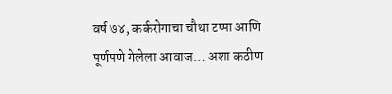वर्ष ७४, कर्करोगाचा चौथा टप्पा आणि पूर्णपणे गेलेला आवाज… अशा कठीण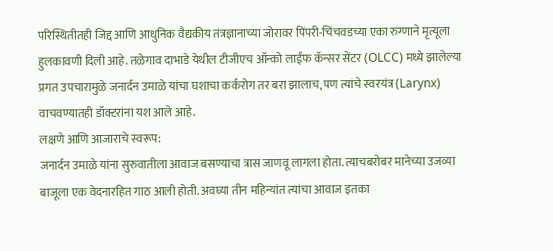परिस्थितीतही जिद्द आणि आधुनिक वैद्यकीय तंत्रज्ञानाच्या जोरावर पिंपरी-चिंचवडच्या एका रुग्णाने मृत्यूला हुलकावणी दिली आहे. तळेगाव दाभाडे येथील टीजीएच ऑन्को लाईफ कॅन्सर सेंटर (OLCC) मध्ये झालेल्या प्रगत उपचारामुळे जनार्दन उमाळे यांचा घशाचा कर्करोग तर बरा झालाच, पण त्यांचे स्वरयंत्र (Larynx) वाचवण्यातही डॉक्टरांना यश आले आहे.
लक्षणे आणि आजाराचे स्वरूप:
जनार्दन उमाळे यांना सुरुवातीला आवाज बसण्याचा त्रास जाणवू लागला होता. त्याचबरोबर मानेच्या उजव्या बाजूला एक वेदनारहित गाठ आली होती. अवघ्या तीन महिन्यांत त्यांचा आवाज इतका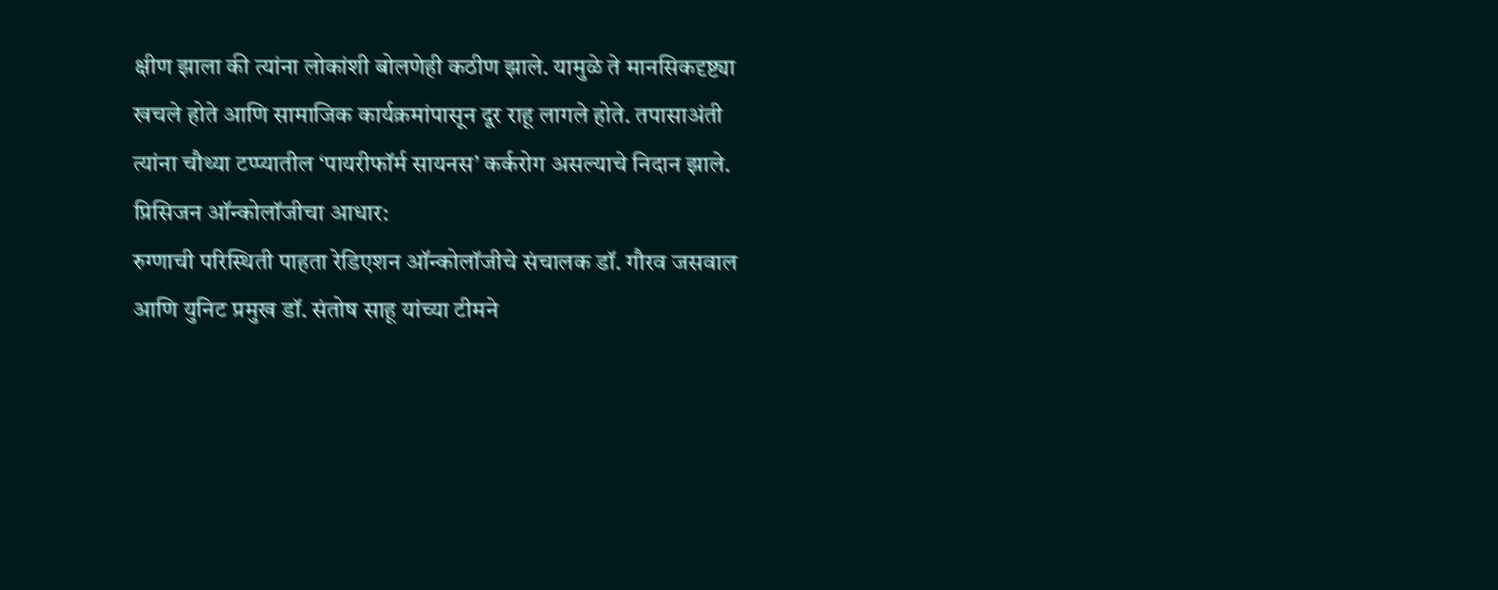क्षीण झाला की त्यांना लोकांशी बोलणेही कठीण झाले. यामुळे ते मानसिकदृष्ट्या खचले होते आणि सामाजिक कार्यक्रमांपासून दूर राहू लागले होते. तपासाअंती त्यांना चौथ्या टप्प्यातील ‘पायरीफॉर्म सायनस’ कर्करोग असल्याचे निदान झाले.
प्रिसिजन ऑन्कोलॉजीचा आधार:
रुग्णाची परिस्थिती पाहता रेडिएशन ऑन्कोलॉजीचे संचालक डॉ. गौरव जसवाल आणि युनिट प्रमुख डॉ. संतोष साहू यांच्या टीमने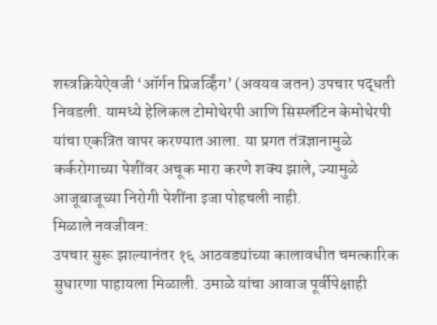शस्त्रक्रियेऐवजी ‘ऑर्गन प्रिजर्व्हिंग’ (अवयव जतन) उपचार पद्धती निवडली. यामध्ये हेलिकल टोमोथेरपी आणि सिस्प्लॅटिन केमोथेरपी यांचा एकत्रित वापर करण्यात आला. या प्रगत तंत्रज्ञानामुळे कर्करोगाच्या पेशींवर अचूक मारा करणे शक्य झाले, ज्यामुळे आजूबाजूच्या निरोगी पेशींना इजा पोहचली नाही.
मिळाले नवजीवन:
उपचार सुरू झाल्यानंतर १६ आठवड्यांच्या कालावधीत चमत्कारिक सुधारणा पाहायला मिळाली. उमाळे यांचा आवाज पूर्वीपेक्षाही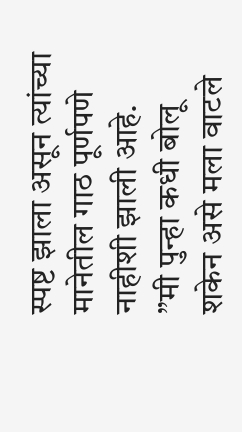स्पष्ट झाला असून त्यांच्या मानेतील गाठ पूर्णपणे नाहीशी झाली आहे.
”मी पुन्हा कधी बोलू शकेन असे मला वाटले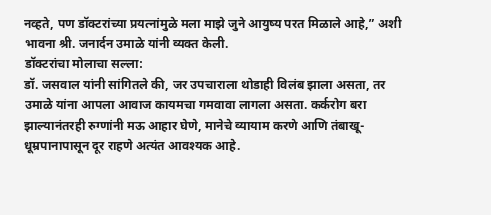नव्हते, पण डॉक्टरांच्या प्रयत्नांमुळे मला माझे जुने आयुष्य परत मिळाले आहे,” अशी भावना श्री. जनार्दन उमाळे यांनी व्यक्त केली.
डॉक्टरांचा मोलाचा सल्ला:
डॉ. जसवाल यांनी सांगितले की, जर उपचाराला थोडाही विलंब झाला असता, तर उमाळे यांना आपला आवाज कायमचा गमवावा लागला असता. कर्करोग बरा झाल्यानंतरही रुग्णांनी मऊ आहार घेणे, मानेचे व्यायाम करणे आणि तंबाखू-धूम्रपानापासून दूर राहणे अत्यंत आवश्यक आहे.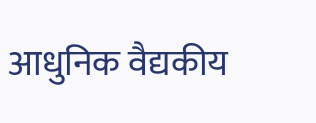आधुनिक वैद्यकीय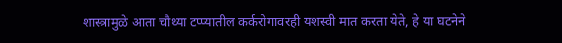शास्त्रामुळे आता चौथ्या टप्प्यातील कर्करोगावरही यशस्वी मात करता येते, हे या घटनेने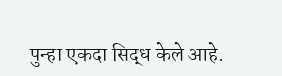पुन्हा एकदा सिद्ध केले आहे.